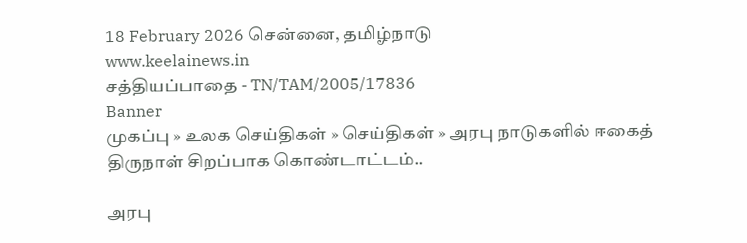18 February 2026 சென்னை, தமிழ்நாடு
www.keelainews.in
சத்தியப்பாதை - TN/TAM/2005/17836
Banner
முகப்பு » உலக செய்திகள் » செய்திகள் » அரபு நாடுகளில் ஈகைத் திருநாள் சிறப்பாக கொண்டாட்டம்..

அரபு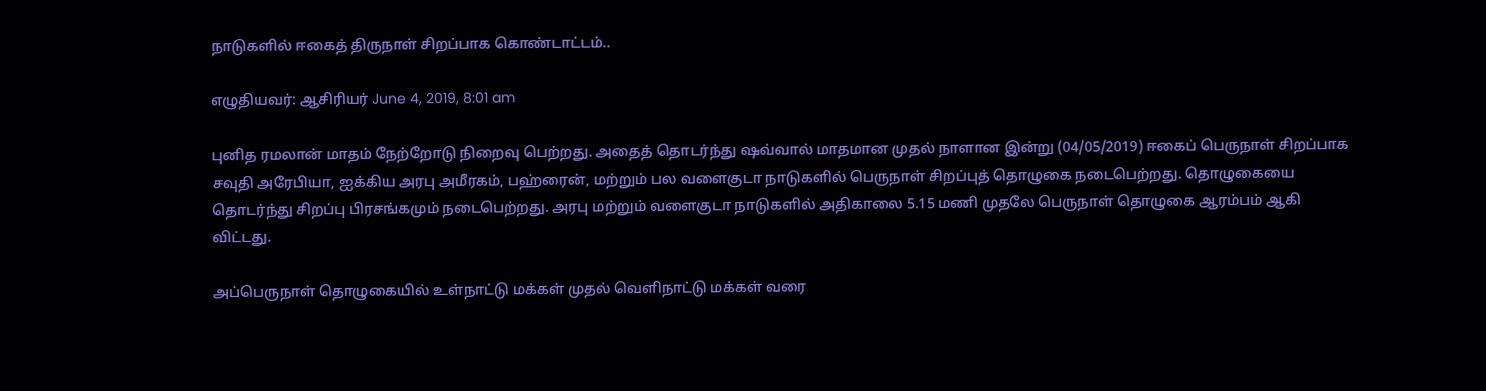நாடுகளில் ஈகைத் திருநாள் சிறப்பாக கொண்டாட்டம்..

எழுதியவர்: ஆசிரியர் June 4, 2019, 8:01 am

புனித ரமலான் மாதம் நேற்றோடு நிறைவு பெற்றது. அதைத் தொடர்ந்து ஷவ்வால் மாதமான முதல் நாளான இன்று (04/05/2019) ஈகைப் பெருநாள் சிறப்பாக சவுதி அரேபியா, ஐக்கிய அரபு அமீரகம், பஹ்ரைன், மற்றும் பல வளைகுடா நாடுகளில் பெருநாள் சிறப்புத் தொழுகை நடைபெற்றது. தொழுகையை தொடர்ந்து சிறப்பு பிரசங்கமும் நடைபெற்றது. அரபு மற்றும் வளைகுடா நாடுகளில் அதிகாலை 5.15 மணி முதலே பெருநாள் தொழுகை ஆரம்பம் ஆகி விட்டது.

அப்பெருநாள் தொழுகையில் உள்நாட்டு மக்கள் முதல் வெளிநாட்டு மக்கள் வரை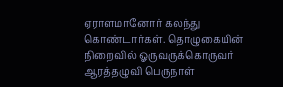ஏராளமானோர் கலந்து கொண்டார்கள். தொழுகையின் நிறைவில் ஓருவருக்கொருவர் ஆரத்தழுவி பெருநாள்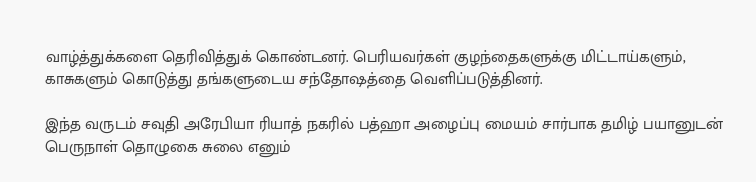வாழ்த்துக்களை தெரிவித்துக் கொண்டனர். பெரியவர்கள் குழந்தைகளுக்கு மிட்டாய்களும், காசுகளும் கொடுத்து தங்களுடைய சந்தோஷத்தை வெளிப்படுத்தினர்.

இந்த வருடம் சவுதி அரேபியா ரியாத் நகரில் பத்ஹா அழைப்பு மையம் சார்பாக தமிழ் பயானுடன் பெருநாள் தொழுகை சுலை எனும்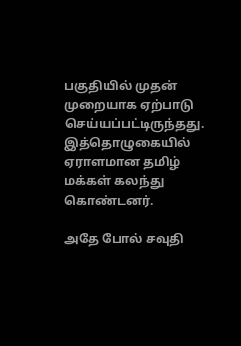பகுதியில் முதன் முறையாக ஏற்பாடு செய்யப்பட்டிருந்தது.  இத்தொழுகையில் ஏராளமான தமிழ் மக்கள் கலந்து கொண்டனர்.

அதே போல் சவுதி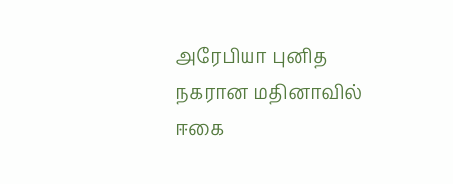அரேபியா புனித நகரான மதினாவில் ஈகை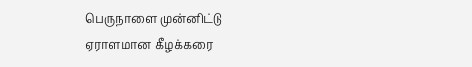பெருநாளை முன்னிட்டு ஏராளமான கீழக்கரை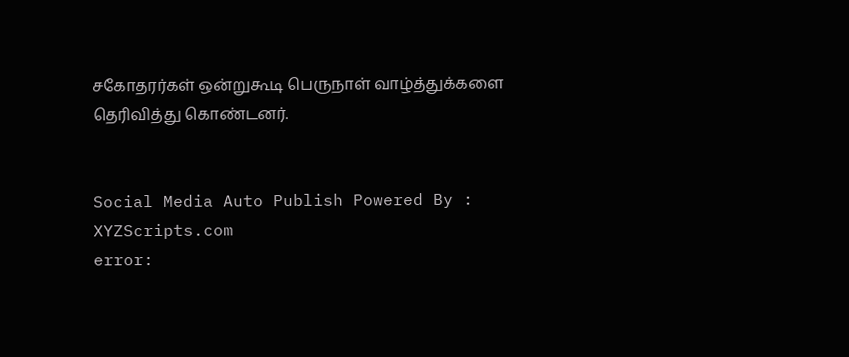சகோதரர்கள் ஒன்றுகூடி பெருநாள் வாழ்த்துக்களை தெரிவித்து கொண்டனர்.


Social Media Auto Publish Powered By : XYZScripts.com
error: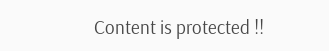Content is protected !!